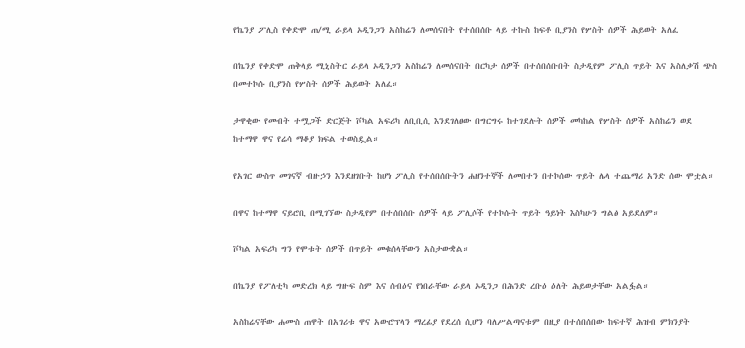የኬንያ ፖሊስ የቀድሞ ጠ/ሚ ራይላ ኦዲንጋን አስከሬን ለመሰናበት የተሰበሰቡ ላይ ተኩስ ከፍቶ ቢያንስ የሦስት ሰዎች ሕይወት አለፈ

በኬንያ የቀድሞ ጠቅላይ ሚኒስትር ራይላ ኦዲንጋን አስከሬን ለመሰናበት በርካታ ሰዎች በተሰበሰቡበት ስታዲየም ፖሊስ ጥይት እና አስለቃሽ ጭስ በመተኮሱ ቢያንስ የሦስት ሰዎች ሕይወት አለፈ።

ታዋቂው የመብት ተሟጋች ድርጅት ቮካል አፍሪካ ለቢቢሲ እንደገለፀው በግርግሩ ከተገደሉት ሰዎች መካከል የሦስት ሰዎች አስከሬን ወደ ከተማዋ ዋና የሬሳ ማቆያ ክፍል ተወስዷል።

የአገር ውስጥ መገናኛ ብዙኃን እንደዘገቡት ከሆነ ፖሊስ የተሰበሰቡትን ሐዘንተኞች ለመበተን በተኮሰው ጥይት ሌላ ተጨማሪ አንድ ሰው ሞቷል።

በዋና ከተማዋ ናይሮቢ በሚገኘው ስታዲየም በተሰበሰቡ ሰዎች ላይ ፖሊሶች የተኮሱት ጥይት ዓይነት እስካሁን ግልፅ አይደለም።

ቮካል አፍሪካ ግን የሞቱት ሰዎች በጥይት መቁሰላቸውን አስታውቋል።

በኬንያ የፖለቲካ መድረክ ላይ ግዙፍ ስም እና ሰብዕና የነበራቸው ራይላ ኦዲንጋ በሕንድ ረቡዕ ዕለት ሕይወታቸው አልፏል።

አስከሬናቸው ሐሙስ ጠዋት በአገሪቱ ዋና አውሮፕላን ማረፊያ የደረሰ ሲሆን ባለሥልጣናቱም በዚያ በተሰበሰበው ከፍተኛ ሕዝብ ምክንያት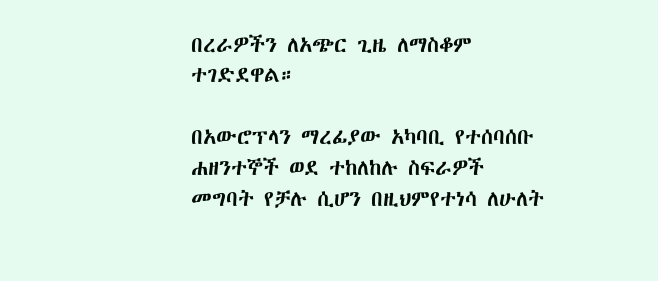በረራዎችን ለአጭር ጊዜ ለማስቆም ተገድደዋል።

በአውሮፕላን ማረፊያው አካባቢ የተሰባሰቡ ሐዘንተኞች ወደ ተከለከሉ ስፍራዎች መግባት የቻሉ ሲሆን በዚህምየተነሳ ለሁለት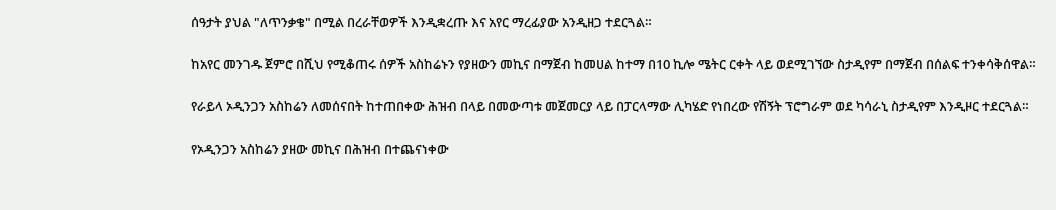ሰዓታት ያህል "ለጥንቃቄ" በሚል በረራቸወዎች እንዲቋረጡ እና አየር ማረፊያው አንዲዘጋ ተደርጓል።

ከአየር መንገዱ ጀምሮ በሺህ የሚቆጠሩ ሰዎች አስከሬኑን የያዘውን መኪና በማጀብ ከመሀል ከተማ በ10 ኪሎ ሜትር ርቀት ላይ ወደሚገኘው ስታዲየም በማጀብ በሰልፍ ተንቀሳቅሰዋል።

የራይላ ኦዲንጋን አስከሬን ለመሰናበት ከተጠበቀው ሕዝብ በላይ በመውጣቱ መጀመርያ ላይ በፓርላማው ሊካሄድ የነበረው የሽኝት ፕሮግራም ወደ ካሳራኒ ስታዲየም እንዲዞር ተደርጓል።

የኦዲንጋን አስከሬን ያዘው መኪና በሕዝብ በተጨናነቀው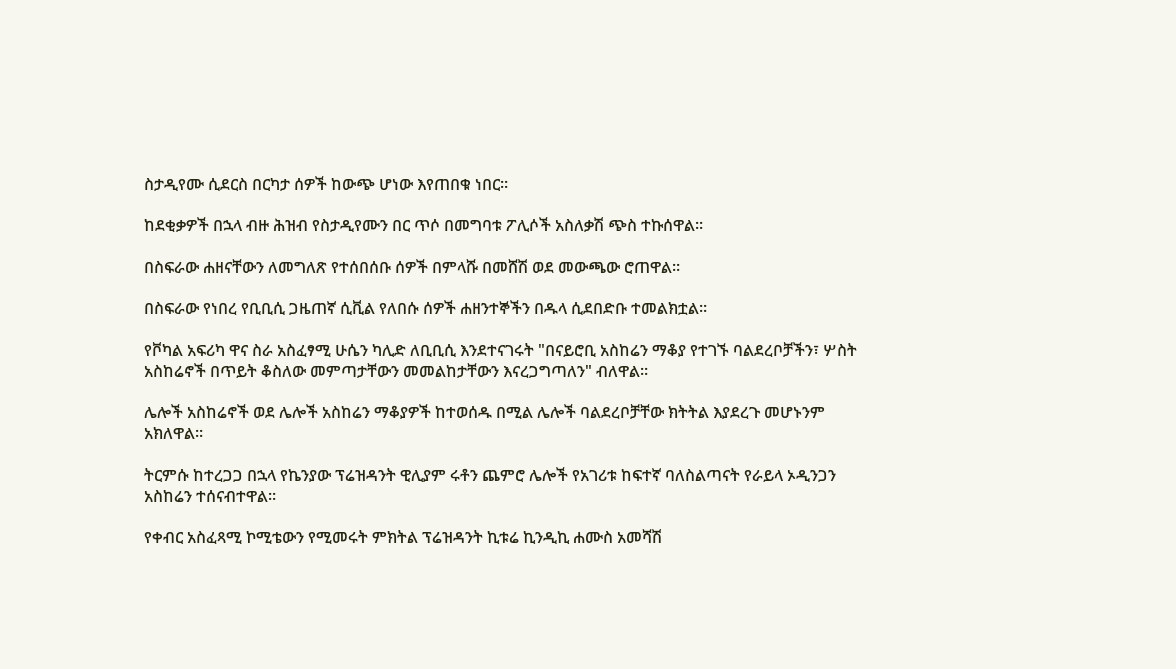ስታዲየሙ ሲደርስ በርካታ ሰዎች ከውጭ ሆነው እየጠበቁ ነበር።

ከደቂቃዎች በኋላ ብዙ ሕዝብ የስታዲየሙን በር ጥሶ በመግባቱ ፖሊሶች አስለቃሽ ጭስ ተኩሰዋል።

በስፍራው ሐዘናቸውን ለመግለጽ የተሰበሰቡ ሰዎች በምላሹ በመሸሽ ወደ መውጫው ሮጠዋል።

በስፍራው የነበረ የቢቢሲ ጋዜጠኛ ሲቪል የለበሱ ሰዎች ሐዘንተኞችን በዱላ ሲደበድቡ ተመልክቷል።

የቮካል አፍሪካ ዋና ስራ አስፈፃሚ ሁሴን ካሊድ ለቢቢሲ እንደተናገሩት "በናይሮቢ አስከሬን ማቆያ የተገኙ ባልደረቦቻችን፣ ሦስት አስከሬኖች በጥይት ቆስለው መምጣታቸውን መመልከታቸውን እናረጋግጣለን" ብለዋል።

ሌሎች አስከሬኖች ወደ ሌሎች አስከሬን ማቆያዎች ከተወሰዱ በሚል ሌሎች ባልደረቦቻቸው ክትትል እያደረጉ መሆኑንም አክለዋል።

ትርምሱ ከተረጋጋ በኋላ የኬንያው ፕሬዝዳንት ዊሊያም ሩቶን ጨምሮ ሌሎች የአገሪቱ ከፍተኛ ባለስልጣናት የራይላ ኦዲንጋን አስከሬን ተሰናብተዋል።

የቀብር አስፈጻሚ ኮሚቴውን የሚመሩት ምክትል ፕሬዝዳንት ኪቱሬ ኪንዲኪ ሐሙስ አመሻሽ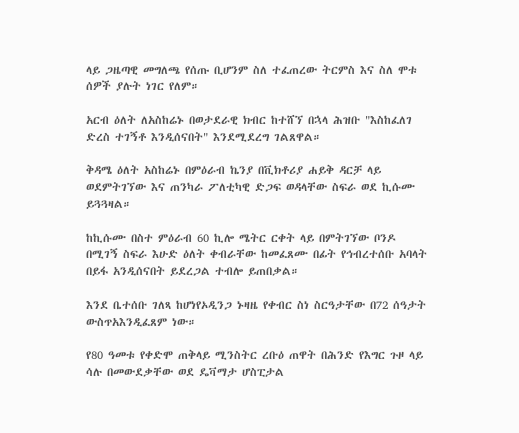ላይ ጋዜጣዊ መግለጫ የሰጡ ቢሆንም ስለ ተፈጠረው ትርምስ እና ስለ ሞቱ ሰዎች ያሉት ነገር የለም።

አርብ ዕለት ለአስከሬኑ በወታደራዊ ክብር ከተሸኘ በኋላ ሕዝቡ "እስከፈለገ ድረስ ተገኝቶ እንዲሰናበት" እንደሚደረግ ገልጸዋል።

ቅዳሜ ዕለት አስከሬኑ በምዕራብ ኬንያ በቪክቶሪያ ሐይቅ ዳርቻ ላይ ወደምትገኘው እና ጠንካራ ፖለቲካዊ ድጋፍ ወዳላቸው ስፍራ ወደ ኪሱሙ ይጓጓዛል።

ከኪሱሙ በስተ ምዕራብ 60 ኪሎ ሜትር ርቀት ላይ በምትገኘው ቦንዶ በሚገኝ ስፍራ እሁድ ዕለት ቀብራቸው ከመፈጸሙ በፊት የኅብረተሰቡ አባላት በይፋ አንዲሰናበት ይደረጋል ተብሎ ይጠበቃል።

እንደ ቤተሰቡ ገለጻ ከሆነየኦዲንጋ ኑዛዜ የቀብር ስነ ስርዓታቸው በ72 ሰዓታት ውስጥአእንዲፈጸም ነው።

የ80 ዓመቱ የቀድሞ ጠቅላይ ሚንስትር ረቡዕ ጠዋት በሕንድ የእግር ጉዞ ላይ ሳሉ በመውደቃቸው ወደ ዴቫማታ ሆስፒታል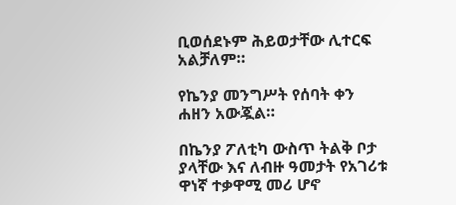ቢወሰደኑም ሕይወታቸው ሊተርፍ አልቻለም።

የኬንያ መንግሥት የሰባት ቀን ሐዘን አውጇል።

በኬንያ ፖለቲካ ውስጥ ትልቅ ቦታ ያላቸው እና ለብዙ ዓመታት የአገሪቱ ዋነኛ ተቃዋሚ መሪ ሆኖ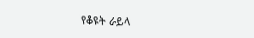የቆዩት ራይላ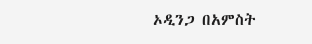ኦዲንጋ በአምስት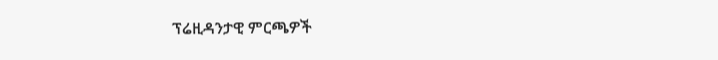ፕሬዚዳንታዊ ምርጫዎች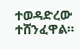ተወዳድረው ተሸንፈዋል።